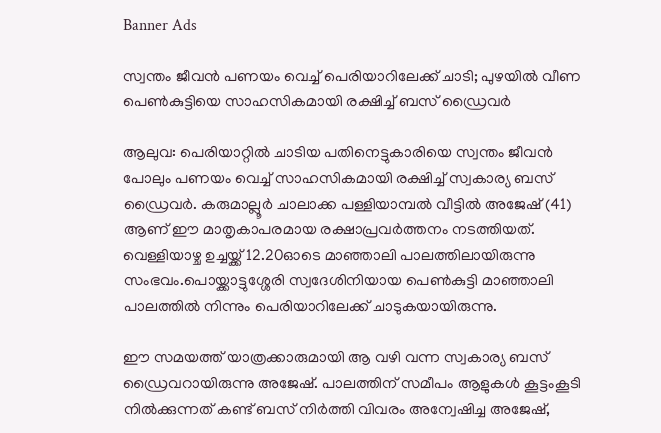Banner Ads

സ്വന്തം ജീവൻ പണയം വെച്ച് പെരിയാറിലേക്ക് ചാടി; പുഴയിൽ വീണ പെൺകുട്ടിയെ സാഹസികമായി രക്ഷിച്ച് ബസ് ഡ്രൈവർ

ആലുവ: പെരിയാറ്റിൽ ചാടിയ പതിനെട്ടുകാരിയെ സ്വന്തം ജീവൻ പോലും പണയം വെച്ച് സാഹസികമായി രക്ഷിച്ച് സ്വകാര്യ ബസ് ഡ്രൈവർ. കരുമാല്ലൂർ ചാലാക്ക പള്ളിയാമ്പൽ വീട്ടിൽ അജേഷ് (41) ആണ് ഈ മാതൃകാപരമായ രക്ഷാപ്രവർത്തനം നടത്തിയത്. വെള്ളിയാഴ്ച ഉച്ചയ്ക്ക് 12.20ഓടെ മാഞ്ഞാലി പാലത്തിലായിരുന്നു സംഭവം.പൊയ്ക്കാട്ടുശ്ശേരി സ്വദേശിനിയായ പെൺകുട്ടി മാഞ്ഞാലി പാലത്തിൽ നിന്നും പെരിയാറിലേക്ക് ചാടുകയായിരുന്നു.

ഈ സമയത്ത് യാത്രക്കാരുമായി ആ വഴി വന്ന സ്വകാര്യ ബസ് ഡ്രൈവറായിരുന്നു അജേഷ്. പാലത്തിന് സമീപം ആളുകൾ കൂട്ടംകൂടി നിൽക്കുന്നത് കണ്ട് ബസ് നിർത്തി വിവരം അന്വേഷിച്ച അജേഷ്,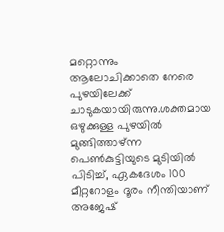മറ്റൊന്നും ആലോചിക്കാതെ നേരെ പുഴയിലേക്ക് ചാടുകയായിരുന്നു.ശക്തമായ ഒഴുക്കുള്ള പുഴയിൽ മുങ്ങിത്താഴ്ന്ന പെൺകുട്ടിയുടെ മുടിയിൽ പിടിച്ച്, ഏകദേശം 100 മീറ്ററോളം ദൂരം നീന്തിയാണ് അജേഷ്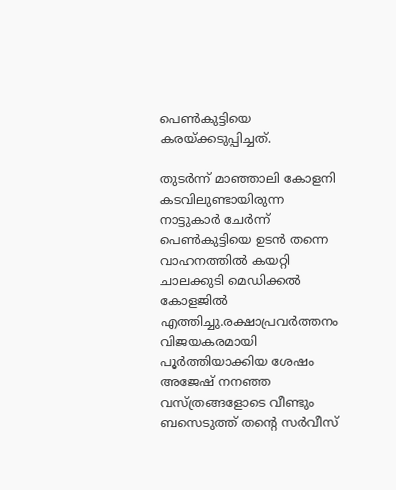പെൺകുട്ടിയെ കരയ്ക്കടുപ്പിച്ചത്.

തുടർന്ന് മാഞ്ഞാലി കോളനി കടവിലുണ്ടായിരുന്ന നാട്ടുകാർ ചേർന്ന് പെൺകുട്ടിയെ ഉടൻ തന്നെ വാഹനത്തിൽ കയറ്റി ചാലക്കുടി മെഡിക്കൽ കോളജിൽ എത്തിച്ചു.രക്ഷാപ്രവർത്തനം വിജയകരമായി പൂർത്തിയാക്കിയ ശേഷം അജേഷ് നനഞ്ഞ വസ്ത്രങ്ങളോടെ വീണ്ടും ബസെടുത്ത് തന്റെ സർവീസ്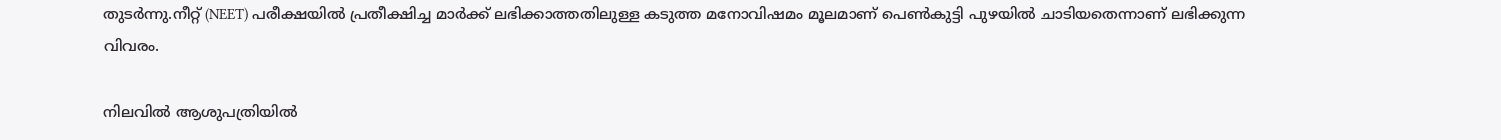തുടർന്നു.നീറ്റ് (NEET) പരീക്ഷയിൽ പ്രതീക്ഷിച്ച മാർക്ക് ലഭിക്കാത്തതിലുള്ള കടുത്ത മനോവിഷമം മൂലമാണ് പെൺകുട്ടി പുഴയിൽ ചാടിയതെന്നാണ് ലഭിക്കുന്ന വിവരം.

നിലവിൽ ആശുപത്രിയിൽ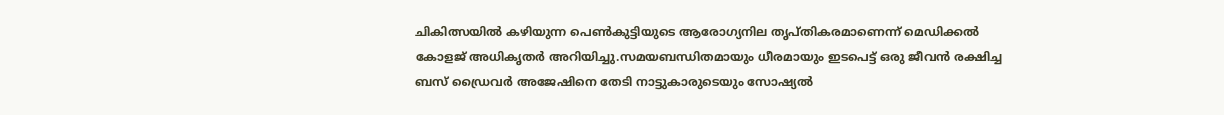ചികിത്സയിൽ കഴിയുന്ന പെൺകുട്ടിയുടെ ആരോഗ്യനില തൃപ്തികരമാണെന്ന് മെഡിക്കൽ കോളജ് അധികൃതർ അറിയിച്ചു.സമയബന്ധിതമായും ധീരമായും ഇടപെട്ട് ഒരു ജീവൻ രക്ഷിച്ച ബസ് ഡ്രൈവർ അജേഷിനെ തേടി നാട്ടുകാരുടെയും സോഷ്യൽ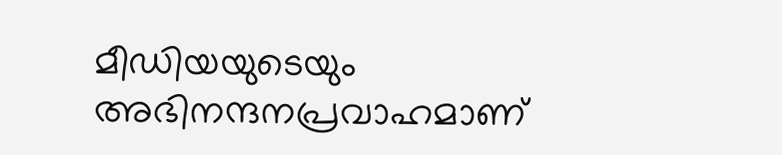മീഡിയയുടെയും അഭിനന്ദനപ്രവാഹമാണ്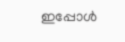ഇപ്പോൾ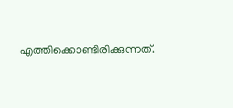എത്തിക്കൊണ്ടിരിക്കുന്നത്.